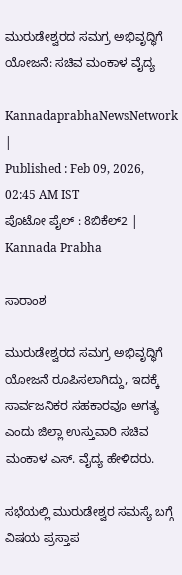ಮುರುಡೇಶ್ವರದ ಸಮಗ್ರ ಅಭಿವೃದ್ಧಿಗೆ ಯೋಜನೆ: ಸಚಿವ ಮಂಕಾಳ ವೈದ್ಯ

KannadaprabhaNewsNetwork |
Published : Feb 09, 2026, 02:45 AM IST
ಪೊಟೋ ಪೈಲ್ : 8ಬಿಕೆಲ್2 | Kannada Prabha

ಸಾರಾಂಶ

ಮುರುಡೇಶ್ವರದ ಸಮಗ್ರ ಅಭಿವೃದ್ಧಿಗೆ ಯೋಜನೆ ರೂಪಿಸಲಾಗಿದ್ದು, ಇದಕ್ಕೆ ಸಾರ್ವಜನಿಕರ ಸಹಕಾರವೂ ಅಗತ್ಯ ಎಂದು ಜಿಲ್ಲಾ ಉಸ್ತುವಾರಿ ಸಚಿವ ಮಂಕಾಳ ಎಸ್. ವೈದ್ಯ ಹೇಳಿದರು.

ಸಭೆಯಲ್ಲಿ ಮುರುಡೇಶ್ವರ ಸಮಸ್ಯೆ ಬಗ್ಗೆ ವಿಷಯ ಪ್ರಸ್ತಾಪ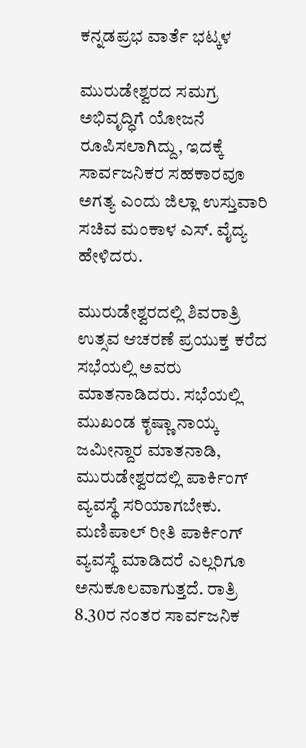ಕನ್ನಡಪ್ರಭ ವಾರ್ತೆ ಭಟ್ಕಳ

ಮುರುಡೇಶ್ವರದ ಸಮಗ್ರ ಅಭಿವೃದ್ಧಿಗೆ ಯೋಜನೆ ರೂಪಿಸಲಾಗಿದ್ದು, ಇದಕ್ಕೆ ಸಾರ್ವಜನಿಕರ ಸಹಕಾರವೂ ಅಗತ್ಯ ಎಂದು ಜಿಲ್ಲಾ ಉಸ್ತುವಾರಿ ಸಚಿವ ಮಂಕಾಳ ಎಸ್. ವೈದ್ಯ ಹೇಳಿದರು.

ಮುರುಡೇಶ್ವರದಲ್ಲಿ ಶಿವರಾತ್ರಿ ಉತ್ಸವ ಆಚರಣೆ ಪ್ರಯುಕ್ತ ಕರೆದ ಸಭೆಯಲ್ಲಿ ಅವರು ಮಾತನಾಡಿದರು. ಸಭೆಯಲ್ಲಿ ಮುಖಂಡ ಕೃಷ್ಣಾ ನಾಯ್ಕ ಜಮೀನ್ದಾರ ಮಾತನಾಡಿ, ಮುರುಡೇಶ್ವರದಲ್ಲಿ ಪಾರ್ಕಿಂಗ್ ವ್ಯವಸ್ಥೆ ಸರಿಯಾಗಬೇಕು. ಮಣಿಪಾಲ್ ರೀತಿ ಪಾರ್ಕಿಂಗ್ ವ್ಯವಸ್ಥೆ ಮಾಡಿದರೆ ಎಲ್ಲರಿಗೂ ಅನುಕೂಲವಾಗುತ್ತದೆ. ರಾತ್ರಿ 8.30ರ ನಂತರ ಸಾರ್ವಜನಿಕ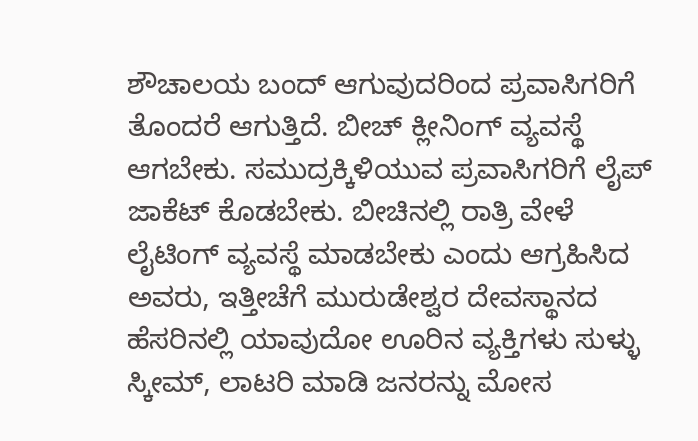ಶೌಚಾಲಯ ಬಂದ್ ಆಗುವುದರಿಂದ ಪ್ರವಾಸಿಗರಿಗೆ ತೊಂದರೆ ಆಗುತ್ತಿದೆ. ಬೀಚ್ ಕ್ಲೀನಿಂಗ್ ವ್ಯವಸ್ಥೆ ಆಗಬೇಕು. ಸಮುದ್ರಕ್ಕಿಳಿಯುವ ಪ್ರವಾಸಿಗರಿಗೆ ಲೈಪ್ ಜಾಕೆಟ್ ಕೊಡಬೇಕು. ಬೀಚಿನಲ್ಲಿ ರಾತ್ರಿ ವೇಳೆ ಲೈಟಿಂಗ್ ವ್ಯವಸ್ಥೆ ಮಾಡಬೇಕು ಎಂದು ಆಗ್ರಹಿಸಿದ ಅವರು, ಇತ್ತೀಚೆಗೆ ಮುರುಡೇಶ್ವರ ದೇವಸ್ಥಾನದ ಹೆಸರಿನಲ್ಲಿ ಯಾವುದೋ ಊರಿನ ವ್ಯಕ್ತಿಗಳು ಸುಳ್ಳು ಸ್ಕೀಮ್, ಲಾಟರಿ ಮಾಡಿ ಜನರನ್ನು ಮೋಸ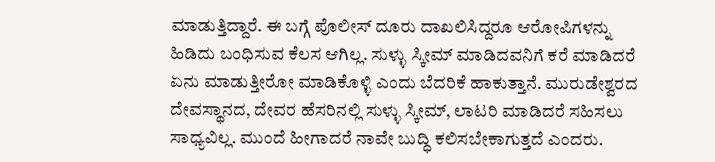ಮಾಡುತ್ತಿದ್ದಾರೆ. ಈ ಬಗ್ಗೆ ಪೊಲೀಸ್ ದೂರು ದಾಖಲಿಸಿದ್ದರೂ ಆರೋಪಿಗಳನ್ನು ಹಿಡಿದು ಬಂಧಿಸುವ ಕೆಲಸ ಆಗಿಲ್ಲ. ಸುಳ್ಳು ಸ್ಕೀಮ್ ಮಾಡಿದವನಿಗೆ ಕರೆ ಮಾಡಿದರೆ ಏನು ಮಾಡುತ್ತೀರೋ ಮಾಡಿಕೊಳ್ಳಿ ಎಂದು ಬೆದರಿಕೆ ಹಾಕುತ್ತಾನೆ. ಮುರುಡೇಶ್ವರದ ದೇವಸ್ಥಾನದ, ದೇವರ ಹೆಸರಿನಲ್ಲಿ ಸುಳ್ಳು ಸ್ಕೀಮ್, ಲಾಟರಿ ಮಾಡಿದರೆ ಸಹಿಸಲು ಸಾಧ್ಯವಿಲ್ಲ. ಮುಂದೆ ಹೀಗಾದರೆ ನಾವೇ ಬುದ್ಧಿ ಕಲಿಸಬೇಕಾಗುತ್ತದೆ ಎಂದರು.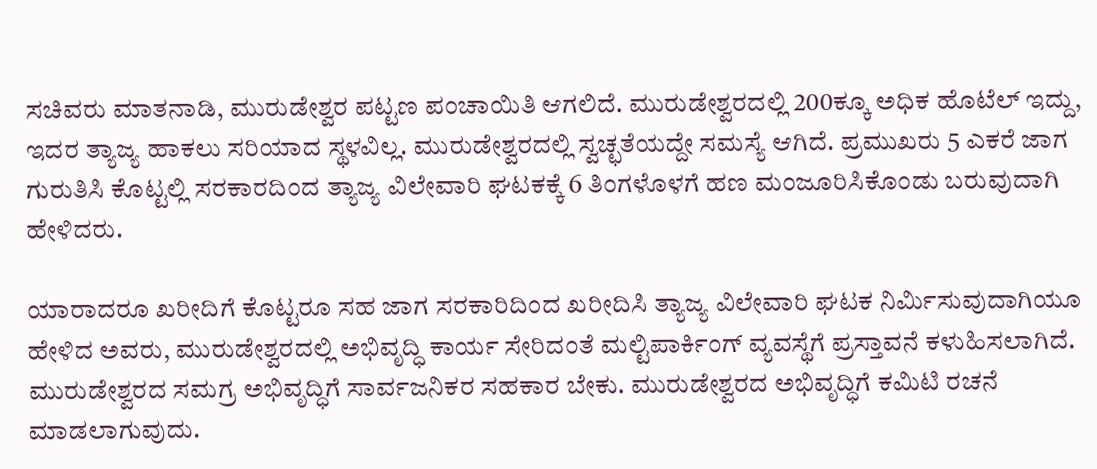ಸಚಿವರು ಮಾತನಾಡಿ, ಮುರುಡೇಶ್ವರ ಪಟ್ಟಣ ಪಂಚಾಯಿತಿ ಆಗಲಿದೆ. ಮುರುಡೇಶ್ವರದಲ್ಲಿ 200ಕ್ಕೂ ಅಧಿಕ ಹೊಟೆಲ್ ಇದ್ದು, ಇದರ ತ್ಯಾಜ್ಯ ಹಾಕಲು ಸರಿಯಾದ ಸ್ಥಳವಿಲ್ಲ. ಮುರುಡೇಶ್ವರದಲ್ಲಿ ಸ್ವಚ್ಛತೆಯದ್ದೇ ಸಮಸ್ಯೆ ಆಗಿದೆ. ಪ್ರಮುಖರು 5 ಎಕರೆ ಜಾಗ ಗುರುತಿಸಿ ಕೊಟ್ಟಲ್ಲಿ ಸರಕಾರದಿಂದ ತ್ಯಾಜ್ಯ ವಿಲೇವಾರಿ ಘಟಕಕ್ಕೆ 6 ತಿಂಗಳೊಳಗೆ ಹಣ ಮಂಜೂರಿಸಿಕೊಂಡು ಬರುವುದಾಗಿ ಹೇಳಿದರು.

ಯಾರಾದರೂ ಖರೀದಿಗೆ ಕೊಟ್ಟರೂ ಸಹ ಜಾಗ ಸರಕಾರಿದಿಂದ ಖರೀದಿಸಿ ತ್ಯಾಜ್ಯ ವಿಲೇವಾರಿ ಘಟಕ ನಿರ್ಮಿಸುವುದಾಗಿಯೂ ಹೇಳಿದ ಅವರು, ಮುರುಡೇಶ್ವರದಲ್ಲಿ ಅಭಿವೃದ್ಧಿ ಕಾರ್ಯ ಸೇರಿದಂತೆ ಮಲ್ಟಿಪಾರ್ಕಿಂಗ್ ವ್ಯವಸ್ಥೆಗೆ ಪ್ರಸ್ತಾವನೆ ಕಳುಹಿಸಲಾಗಿದೆ. ಮುರುಡೇಶ್ವರದ ಸಮಗ್ರ ಅಭಿವೃದ್ಧಿಗೆ ಸಾರ್ವಜನಿಕರ ಸಹಕಾರ ಬೇಕು. ಮುರುಡೇಶ್ವರದ ಅಭಿವೃದ್ಧಿಗೆ ಕಮಿಟಿ ರಚನೆ ಮಾಡಲಾಗುವುದು.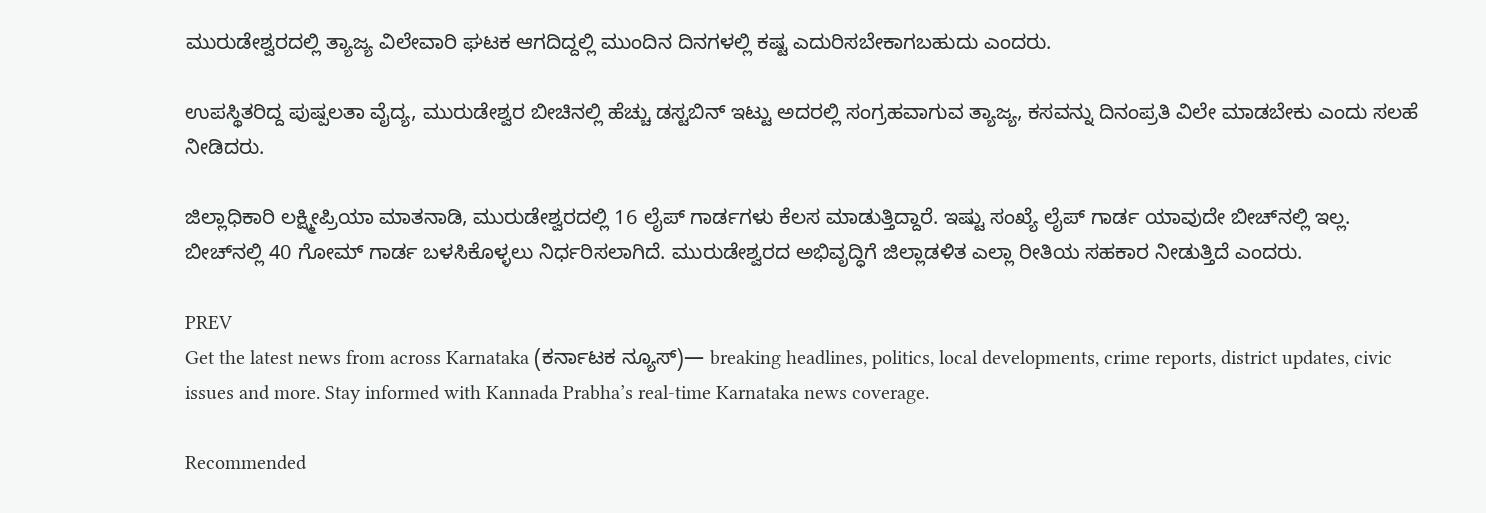ಮುರುಡೇಶ್ವರದಲ್ಲಿ ತ್ಯಾಜ್ಯ ವಿಲೇವಾರಿ ಘಟಕ ಆಗದಿದ್ದಲ್ಲಿ ಮುಂದಿನ ದಿನಗಳಲ್ಲಿ ಕಷ್ಟ ಎದುರಿಸಬೇಕಾಗಬಹುದು ಎಂದರು.

ಉಪಸ್ಥಿತರಿದ್ದ ಪುಷ್ಪಲತಾ ವೈದ್ಯ, ಮುರುಡೇಶ್ವರ ಬೀಚಿನಲ್ಲಿ ಹೆಚ್ಚು ಡಸ್ಟಬಿನ್ ಇಟ್ಟು ಅದರಲ್ಲಿ ಸಂಗ್ರಹವಾಗುವ ತ್ಯಾಜ್ಯ, ಕಸವನ್ನು ದಿನಂಪ್ರತಿ ವಿಲೇ ಮಾಡಬೇಕು ಎಂದು ಸಲಹೆ ನೀಡಿದರು.

ಜಿಲ್ಲಾಧಿಕಾರಿ ಲಕ್ಷ್ಮೀಪ್ರಿಯಾ ಮಾತನಾಡಿ, ಮುರುಡೇಶ್ವರದಲ್ಲಿ 16 ಲೈಪ್ ಗಾರ್ಡಗಳು ಕೆಲಸ ಮಾಡುತ್ತಿದ್ದಾರೆ. ಇಷ್ಟು ಸಂಖ್ಯೆ ಲೈಪ್ ಗಾರ್ಡ ಯಾವುದೇ ಬೀಚ್‌ನಲ್ಲಿ ಇಲ್ಲ. ಬೀಚ್‌ನಲ್ಲಿ 40 ಗೋಮ್ ಗಾರ್ಡ ಬಳಸಿಕೊಳ್ಳಲು ನಿರ್ಧರಿಸಲಾಗಿದೆ. ಮುರುಡೇಶ್ವರದ ಅಭಿವೃದ್ಧಿಗೆ ಜಿಲ್ಲಾಡಳಿತ ಎಲ್ಲಾ ರೀತಿಯ ಸಹಕಾರ ನೀಡುತ್ತಿದೆ ಎಂದರು.

PREV
Get the latest news from across Karnataka (ಕರ್ನಾಟಕ ನ್ಯೂಸ್)— breaking headlines, politics, local developments, crime reports, district updates, civic issues and more. Stay informed with Kannada Prabha’s real‑time Karnataka news coverage.

Recommended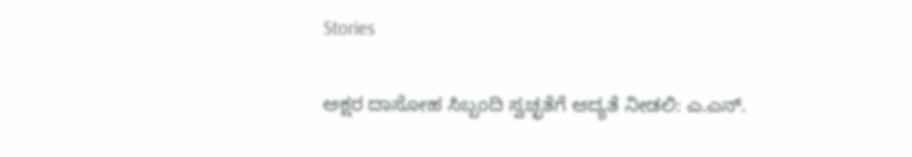Stories

ಅಕ್ಷರ ದಾಸೋಹ ಸಿಬ್ಬಂದಿ ಸ್ವಚ್ಛತೆಗೆ ಆದ್ಯತೆ ನೀಡಲಿ: ಎ.ಎನ್.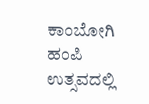ಕಾಂಬೋಗಿ
ಹಂಪಿ ಉತ್ಸವದಲ್ಲಿ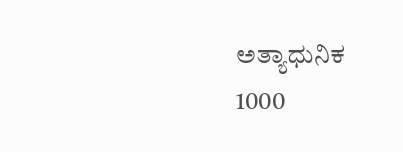ಅತ್ಯಾಧುನಿಕ 1000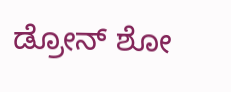ಡ್ರೋನ್‌ ಶೋ